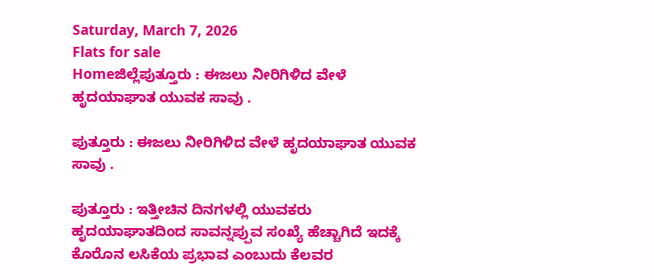Saturday, March 7, 2026
Flats for sale
Homeಜಿಲ್ಲೆಪುತ್ತೂರು : ಈಜಲು ನೀರಿಗಿಳಿದ ವೇಳೆ ಹೃದಯಾಘಾತ ಯುವಕ ಸಾವು .

ಪುತ್ತೂರು : ಈಜಲು ನೀರಿಗಿಳಿದ ವೇಳೆ ಹೃದಯಾಘಾತ ಯುವಕ ಸಾವು .

ಪುತ್ತೂರು : ಇತ್ತೀಚಿನ ದಿನಗಳಲ್ಲಿ ಯುವಕರು ಹೃದಯಾಘಾತದಿಂದ ಸಾವನ್ನಪ್ಪುವ ಸಂಖ್ಯೆ ಹೆಚ್ಚಾಗಿದೆ ಇದಕ್ಕೆ ಕೊರೊನ ಲಸಿಕೆಯ ಪ್ರಭಾವ ಎಂಬುದು ಕೆಲವರ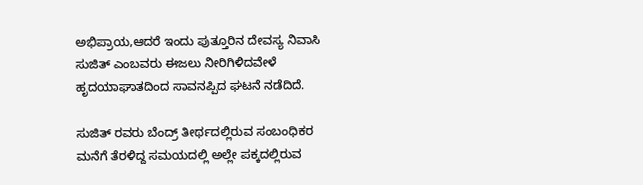ಅಭಿಪ್ರಾಯ,ಆದರೆ ಇಂದು ಪುತ್ತೂರಿನ ದೇವಸ್ಯ ನಿವಾಸಿ ಸುಜಿತ್ ಎಂಬವರು ಈಜಲು ನೀರಿಗಿಳಿದವೇಳೆ ಹೃದಯಾಘಾತದಿಂದ ಸಾವನಪ್ಪಿದ ಘಟನೆ ನಡೆದಿದೆ.

ಸುಜಿತ್ ರವರು ಬೆಂದ್ರ್ ತೀರ್ಥದಲ್ಲಿರುವ ಸಂಬಂಧಿಕರ ಮನೆಗೆ ತೆರಳಿದ್ದ ಸಮಯದಲ್ಲಿ ಅಲ್ಲೇ ಪಕ್ಕದಲ್ಲಿರುವ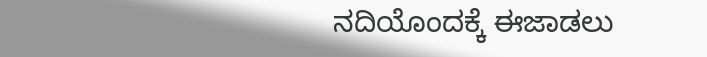ನದಿಯೊಂದಕ್ಕೆ ಈಜಾಡಲು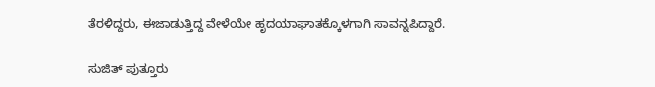ತೆರಳಿದ್ದರು, ಈಜಾಡುತ್ತಿದ್ದ ವೇಳೆಯೇ ಹೃದಯಾಘಾತಕ್ಕೊಳಗಾಗಿ ಸಾವನ್ನಪಿದ್ದಾರೆ.

ಸುಜಿತ್ ಪುತ್ತೂರು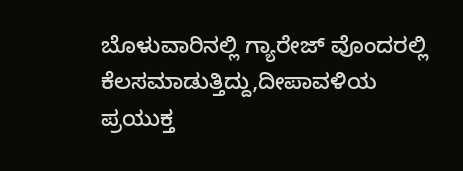ಬೊಳುವಾರಿನಲ್ಲಿ ಗ್ಯಾರೇಜ್ ವೊಂದರಲ್ಲಿ ಕೆಲಸಮಾಡುತ್ತಿದ್ದು,ದೀಪಾವಳಿಯ ಪ್ರಯುಕ್ತ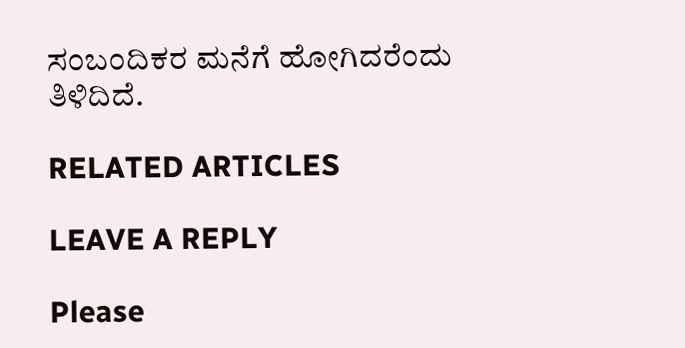ಸಂಬಂದಿಕರ ಮನೆಗೆ ಹೋಗಿದರೆಂದು ತಿಳಿದಿದೆ.

RELATED ARTICLES

LEAVE A REPLY

Please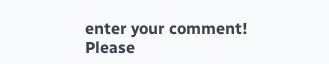enter your comment!
Please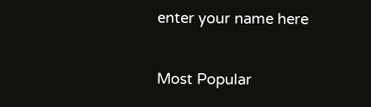enter your name here

Most Popular